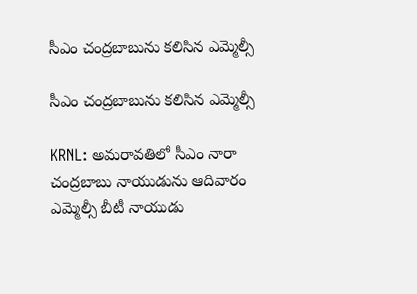సీఎం చంద్రబాబును కలిసిన ఎమ్మెల్సీ

సీఎం చంద్రబాబును కలిసిన ఎమ్మెల్సీ

KRNL: అమరావతిలో సీఎం నారా చంద్రబాబు నాయుడును ఆదివారం ఎమ్మెల్సీ బీటీ నాయుడు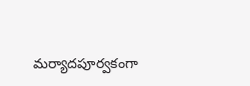మర్యాదపూర్వకంగా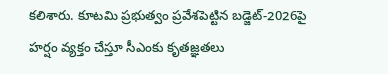కలిశారు. కూటమి ప్రభుత్వం ప్రవేశపెట్టిన బడ్జెట్-2026పై హర్షం వ్యక్తం చేస్తూ సీఎంకు కృతజ్ఞతలు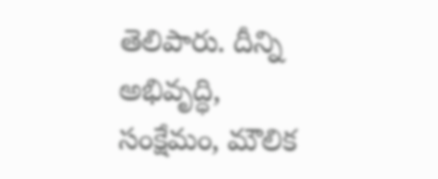తెలిపారు. దీన్ని అభివృద్ధి, సంక్షేమం, మౌలిక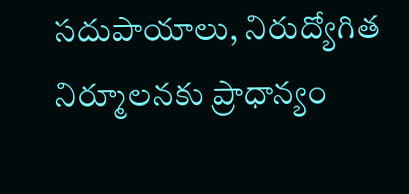సదుపాయాలు, నిరుద్యోగిత నిర్మూలనకు ప్రాధాన్యం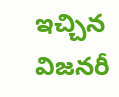ఇచ్చిన విజనరీ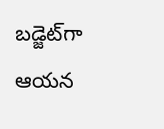బడ్జెట్‌గా ఆయన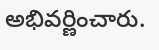అభివర్ణించారు.